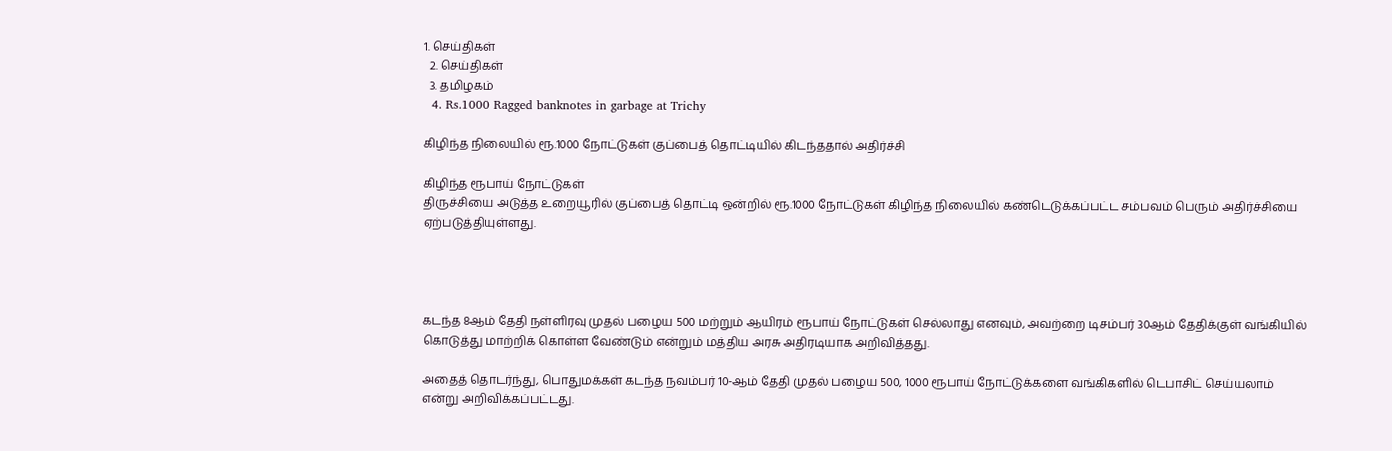1. செய்திகள்
  2. செய்திகள்
  3. த‌மிழக‌ம்
  4. Rs.1000 Ragged banknotes in garbage at Trichy

கிழிந்த நிலையில் ரூ.1000 நோட்டுகள் குப்பைத் தொட்டியில் கிடந்ததால் அதிர்ச்சி

கிழிந்த ரூபாய் நோட்டுகள்
திருச்சியை அடுத்த உறையூரில் குப்பைத் தொட்டி ஒன்றில் ரூ.1000 நோட்டுகள் கிழிந்த நிலையில் கண்டெடுக்கப்பட்ட சம்பவம் பெரும் அதிர்ச்சியை ஏற்படுத்தியுள்ளது.




கடந்த 8ஆம் தேதி நள்ளிரவு முதல் பழைய 500 மற்றும் ஆயிரம் ரூபாய் நோட்டுகள் செல்லாது எனவும், அவற்றை டிசம்பர் 30ஆம் தேதிக்குள் வங்கியில் கொடுத்து மாற்றிக் கொள்ள வேண்டும் என்றும் மத்திய அரசு அதிரடியாக அறிவித்தது.

அதைத் தொடர்ந்து, பொதுமக்கள் கடந்த நவம்பர் 10-ஆம் தேதி முதல் பழைய 500, 1000 ரூபாய் நோட்டுக்களை வங்கிகளில் டெபாசிட் செய்யலாம் என்று அறிவிக்கப்பட்டது.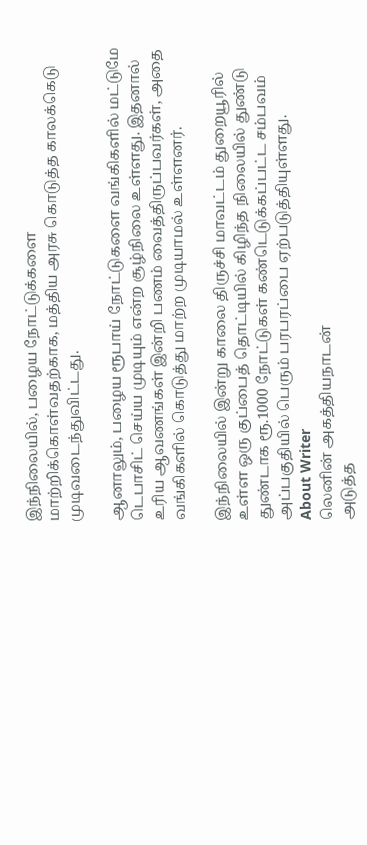இந்நிலையில், பழைய நோட்டுக்களை மாற்றிக்கொள்வதற்காக, மத்திய அரசு கொடுத்த காலக்கெடு முடிவடைந்துவிட்டது.

ஆனாலும், பழைய ரூபாய் நோட்டுகளை வங்கிகளில் மட்டுமே டெபாசிட் செய்ய முடியும் என்ற சூழ்நிலை உள்ளது. இதனால் உரிய ஆவணங்கள் இன்றி பணம் வைத்திருப்பவர்கள், அதை வங்கிகளில் கொடுத்து மாற்ற முடியாமல் உள்ளனர்.

இந்நிலையில் இன்று காலை திருச்சி மாவட்டம் துறையூரில் உள்ள ஒரு குப்பைத் தொட்டியில் கிழிந்த நிலையில் துண்டு துண்டாக ரூ.1000 நோட்டுகள் கண்டெடுக்கப்பட்ட சம்பவம் அப்பகுதியில் பெரும் பரபரப்பை ஏற்படுத்தியுள்ளது.
About Writer
லெனின் அகத்தியநாடன்
அடுத்த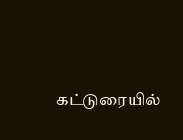கட்டுரையில்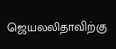ஜெயலலிதாவிற்கு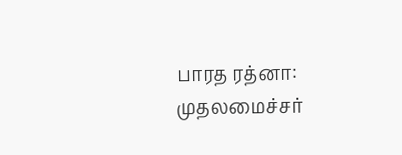பாரத ரத்னா: முதலமைச்சர்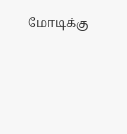மோடிக்கு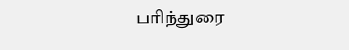பரிந்துரை